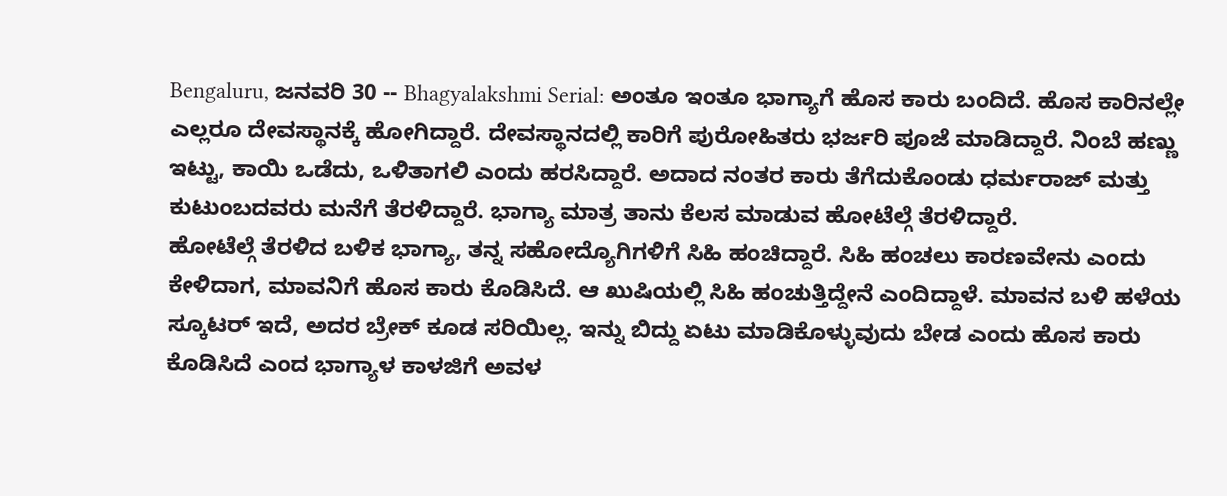Bengaluru, ಜನವರಿ 30 -- Bhagyalakshmi Serial: ಅಂತೂ ಇಂತೂ ಭಾಗ್ಯಾಗೆ ಹೊಸ ಕಾರು ಬಂದಿದೆ. ಹೊಸ ಕಾರಿನಲ್ಲೇ ಎಲ್ಲರೂ ದೇವಸ್ಥಾನಕ್ಕೆ ಹೋಗಿದ್ದಾರೆ. ದೇವಸ್ಥಾನದಲ್ಲಿ ಕಾರಿಗೆ ಪುರೋಹಿತರು ಭರ್ಜರಿ ಪೂಜೆ ಮಾಡಿದ್ದಾರೆ. ನಿಂಬೆ ಹಣ್ಣು ಇಟ್ಟು, ಕಾಯಿ ಒಡೆದು, ಒಳಿತಾಗಲಿ ಎಂದು ಹರಸಿದ್ದಾರೆ. ಅದಾದ ನಂತರ ಕಾರು ತೆಗೆದುಕೊಂಡು ಧರ್ಮರಾಜ್ ಮತ್ತು ಕುಟುಂಬದವರು ಮನೆಗೆ ತೆರಳಿದ್ದಾರೆ. ಭಾಗ್ಯಾ ಮಾತ್ರ ತಾನು ಕೆಲಸ ಮಾಡುವ ಹೋಟೆಲ್ಗೆ ತೆರಳಿದ್ದಾರೆ.
ಹೋಟೆಲ್ಗೆ ತೆರಳಿದ ಬಳಿಕ ಭಾಗ್ಯಾ, ತನ್ನ ಸಹೋದ್ಯೊಗಿಗಳಿಗೆ ಸಿಹಿ ಹಂಚಿದ್ದಾರೆ. ಸಿಹಿ ಹಂಚಲು ಕಾರಣವೇನು ಎಂದು ಕೇಳಿದಾಗ, ಮಾವನಿಗೆ ಹೊಸ ಕಾರು ಕೊಡಿಸಿದೆ. ಆ ಖುಷಿಯಲ್ಲಿ ಸಿಹಿ ಹಂಚುತ್ತಿದ್ದೇನೆ ಎಂದಿದ್ದಾಳೆ. ಮಾವನ ಬಳಿ ಹಳೆಯ ಸ್ಕೂಟರ್ ಇದೆ, ಅದರ ಬ್ರೇಕ್ ಕೂಡ ಸರಿಯಿಲ್ಲ. ಇನ್ನು ಬಿದ್ದು ಏಟು ಮಾಡಿಕೊಳ್ಳುವುದು ಬೇಡ ಎಂದು ಹೊಸ ಕಾರು ಕೊಡಿಸಿದೆ ಎಂದ ಭಾಗ್ಯಾಳ ಕಾಳಜಿಗೆ ಅವಳ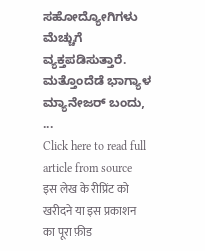ಸಹೋದ್ಯೋಗಿಗಳು ಮೆಚ್ಚುಗೆ ವ್ಯಕ್ತಪಡಿಸುತ್ತಾರೆ.
ಮತ್ತೊಂದೆಡೆ ಭಾಗ್ಯಾಳ ಮ್ಯಾನೇಜರ್ ಬಂದು, ...
Click here to read full article from source
इस लेख के रीप्रिंट को खरीदने या इस प्रकाशन का पूरा फ़ीड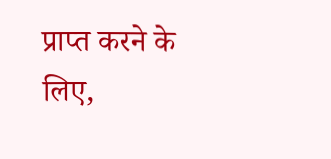प्राप्त करने के लिए,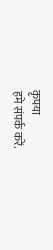कृपया
हमे संपर्क करें.